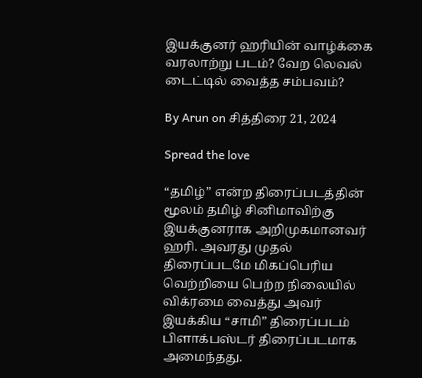இயக்குனர் ஹரியின் வாழ்க்கை வரலாற்று படம்? வேற லெவல் டைட்டில் வைத்த சம்பவம்?

By Arun on சித்திரை 21, 2024

Spread the love

“தமிழ்” என்ற திரைப்படத்தின் மூலம் தமிழ் சினிமாவிற்கு இயக்குனராக அறிமுகமானவர் ஹரி. அவரது முதல் திரைப்படமே மிகப்பெரிய வெற்றியை பெற்ற நிலையில் விக்ரமை வைத்து அவர் இயக்கிய “சாமி” திரைப்படம் பிளாக்பஸ்டர் திரைப்படமாக அமைந்தது.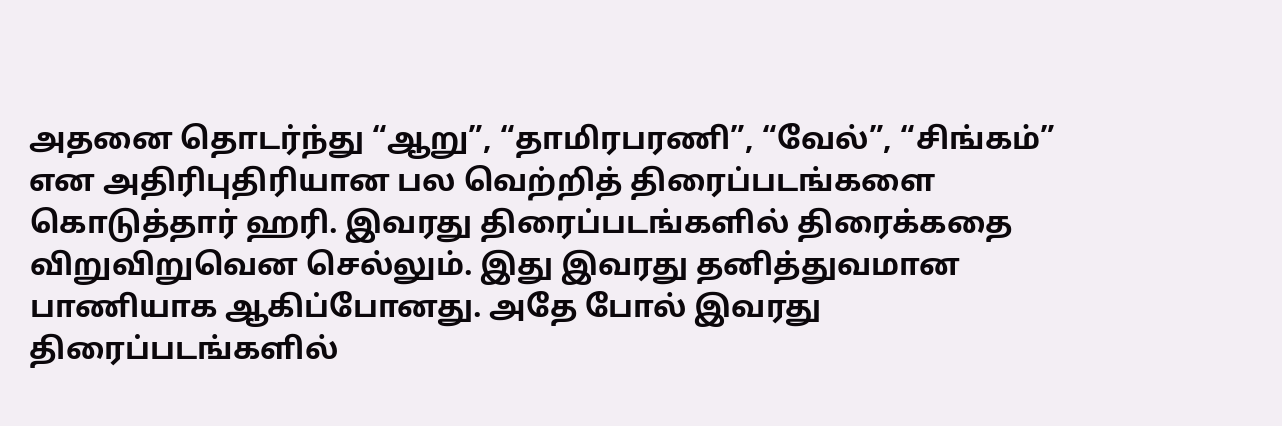அதனை தொடர்ந்து “ஆறு”, “தாமிரபரணி”, “வேல்”, “சிங்கம்” என அதிரிபுதிரியான பல வெற்றித் திரைப்படங்களை கொடுத்தார் ஹரி. இவரது திரைப்படங்களில் திரைக்கதை விறுவிறுவென செல்லும். இது இவரது தனித்துவமான பாணியாக ஆகிப்போனது. அதே போல் இவரது திரைப்படங்களில்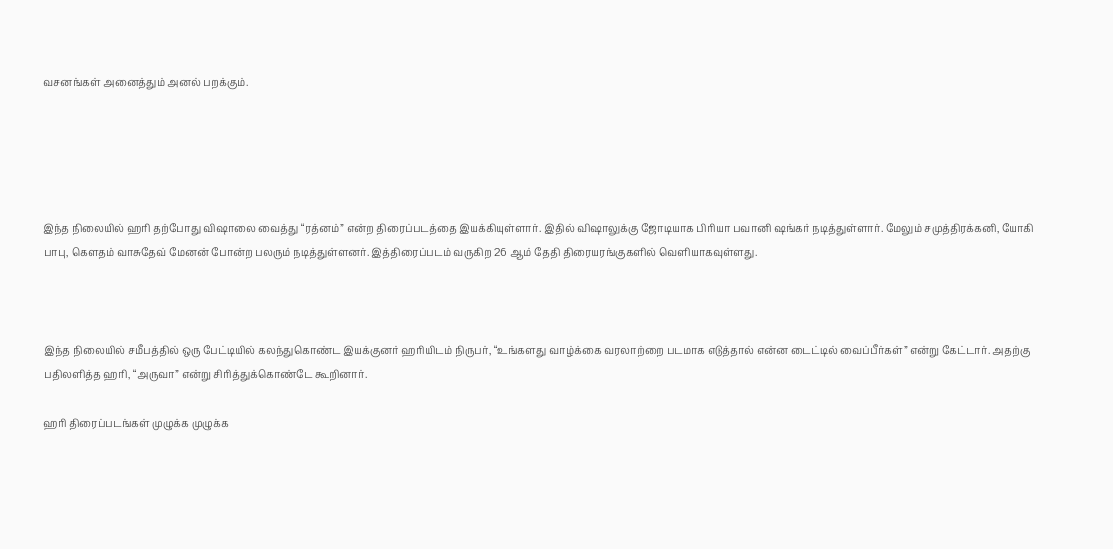வசனங்கள் அனைத்தும் அனல் பறக்கும்.





இந்த நிலையில் ஹரி தற்போது விஷாலை வைத்து “ரத்னம்” என்ற திரைப்படத்தை இயக்கியுள்ளார். இதில் விஷாலுக்கு ஜோடியாக பிரியா பவானி ஷங்கர் நடித்துள்ளார். மேலும் சமுத்திரக்கனி, யோகி பாபு, கௌதம் வாசுதேவ் மேனன் போன்ற பலரும் நடித்துள்ளனர். இத்திரைப்படம் வருகிற 26 ஆம் தேதி திரையரங்குகளில் வெளியாகவுள்ளது.



இந்த நிலையில் சமீபத்தில் ஒரு பேட்டியில் கலந்துகொண்ட இயக்குனர் ஹரியிடம் நிருபர், “உங்களது வாழ்க்கை வரலாற்றை படமாக எடுத்தால் என்ன டைட்டில் வைப்பீர்கள்” என்று கேட்டார். அதற்கு பதிலளித்த ஹரி, “அருவா” என்று சிரித்துக்கொண்டே கூறினார்.

ஹரி திரைப்படங்கள் முழுக்க முழுக்க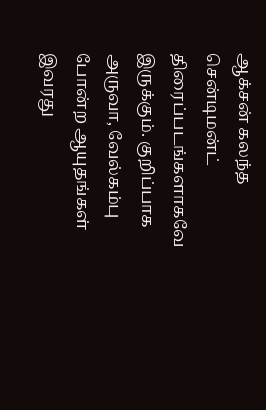ஆக்சன் கலந்த சென்டிமன்ட் திரைப்படங்களாகவே இருக்கும். குறிப்பாக அருவா, வேல்கம்பு போன்ற ஆயுதங்கள் இவரது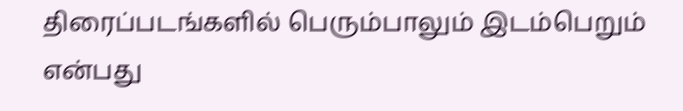திரைப்படங்களில் பெரும்பாலும் இடம்பெறும் என்பது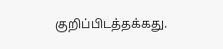குறிப்பிடத்தக்கது.